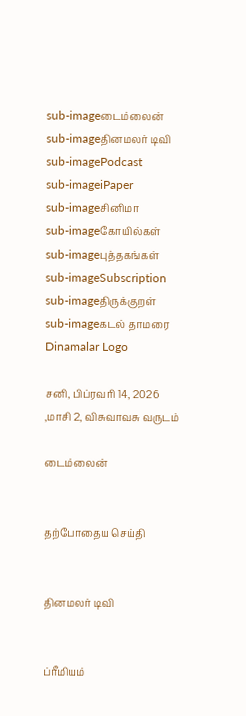sub-imageடைம்லைன்
sub-imageதினமலர் டிவி
sub-imagePodcast
sub-imageiPaper
sub-imageசினிமா
sub-imageகோயில்கள்
sub-imageபுத்தகங்கள்
sub-imageSubscription
sub-imageதிருக்குறள்
sub-imageகடல் தாமரை
Dinamalar Logo

சனி, பிப்ரவரி 14, 2026 ,மாசி 2, விசுவாவசு வருடம்

டைம்லைன்


தற்போதைய செய்தி


தினமலர் டிவி


ப்ரீமியம்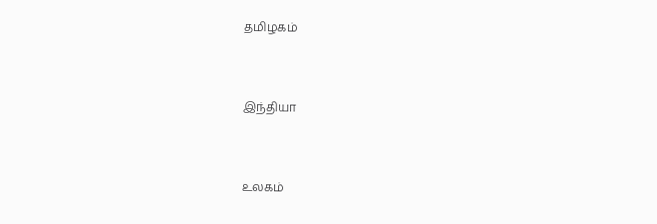தமிழகம்


இந்தியா


உலகம்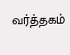வர்த்தகம்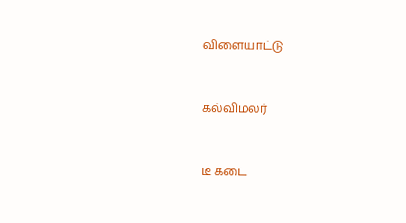விளையாட்டு


கல்விமலர்


டீ கடை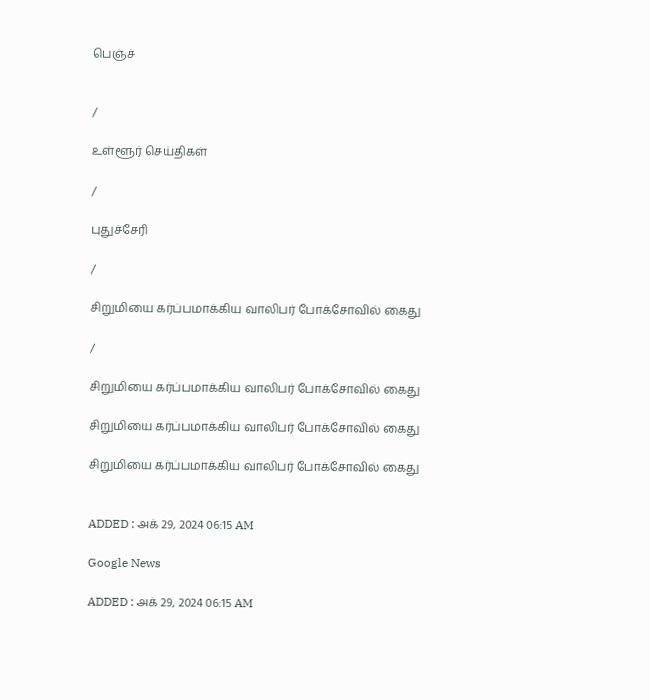பெஞ்ச்


/

உள்ளூர் செய்திகள்

/

புதுச்சேரி

/

சிறுமியை கர்ப்பமாக்கிய வாலிபர் போக்சோவில் கைது

/

சிறுமியை கர்ப்பமாக்கிய வாலிபர் போக்சோவில் கைது

சிறுமியை கர்ப்பமாக்கிய வாலிபர் போக்சோவில் கைது

சிறுமியை கர்ப்பமாக்கிய வாலிபர் போக்சோவில் கைது


ADDED : அக் 29, 2024 06:15 AM

Google News

ADDED : அக் 29, 2024 06:15 AM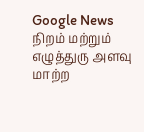Google News
நிறம் மற்றும் எழுத்துரு அளவு மாற்ற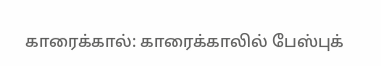காரைக்கால்: காரைக்காலில் பேஸ்புக்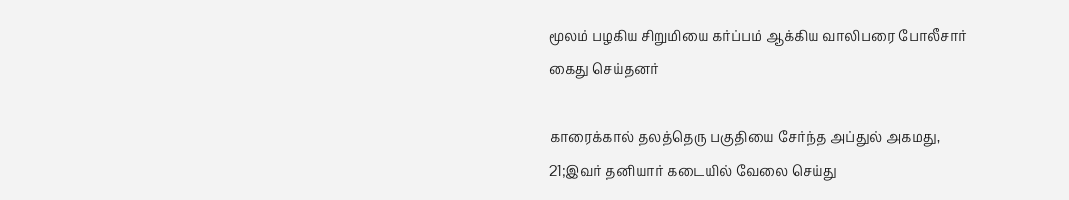மூலம் பழகிய சிறுமியை கர்ப்பம் ஆக்கிய வாலிபரை போலீசார் கைது செய்தனர்

காரைக்கால் தலத்தெரு பகுதியை சேர்ந்த அப்துல் அகமது, 21;இவர் தனியார் கடையில் வேலை செய்து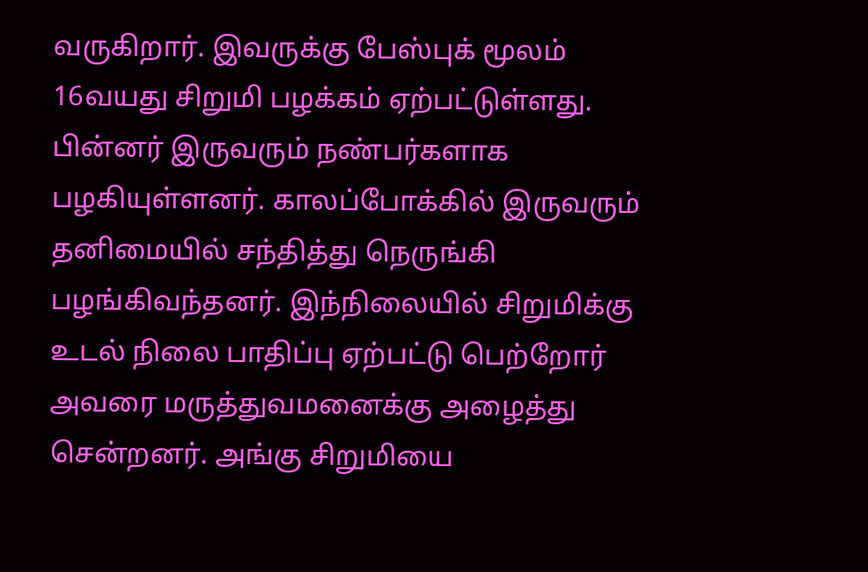வருகிறார். இவருக்கு பேஸ்புக் மூலம் 16வயது சிறுமி பழக்கம் ஏற்பட்டுள்ளது. பின்னர் இருவரும் நண்பர்களாக பழகியுள்ளனர். காலப்போக்கில் இருவரும் தனிமையில் சந்தித்து நெருங்கி பழங்கிவந்தனர். இந்நிலையில் சிறுமிக்கு உடல் நிலை பாதிப்பு ஏற்பட்டு பெற்றோர் அவரை மருத்துவமனைக்கு அழைத்து சென்றனர். அங்கு சிறுமியை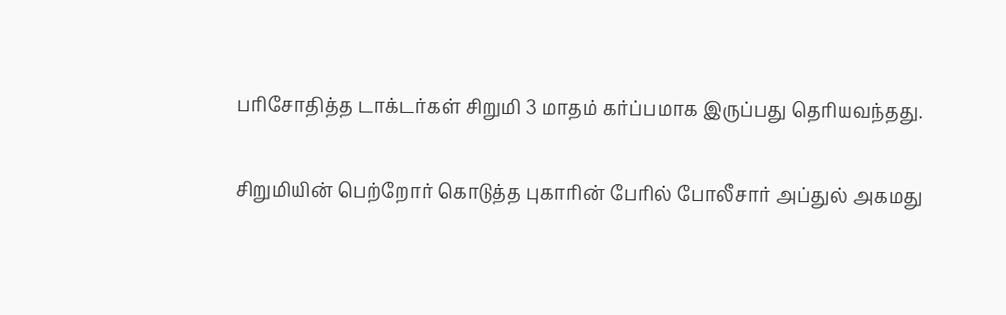பரிசோதித்த டாக்டர்கள் சிறுமி 3 மாதம் கர்ப்பமாக இருப்பது தெரியவந்தது.

சிறுமியின் பெற்றோர் கொடுத்த புகாரின் பேரில் போலீசார் அப்துல் அகமது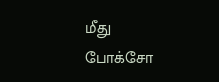மீது போக்சோ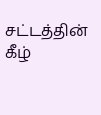சட்டத்தின் கீழ்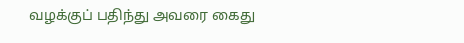வழக்குப் பதிந்து அவரை கைது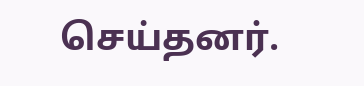செய்தனர்.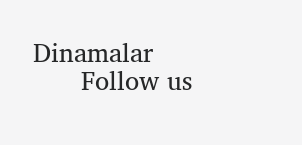Dinamalar
      Follow us